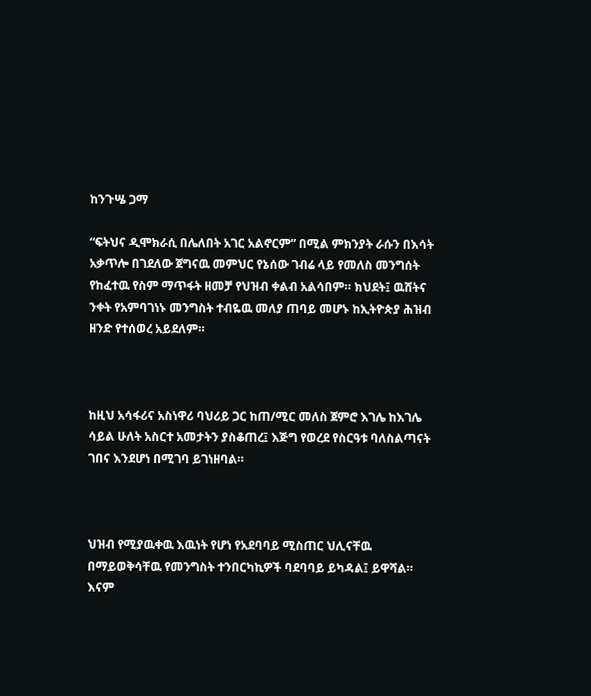ከንጉሤ ጋማ

“ፍትህና ዲሞክራሲ በሌለበት አገር አልኖርም” በሚል ምክንያት ራሱን በእሳት አቃጥሎ በገደለው ጀግናዉ መምህር የኔሰው ገብሬ ላይ የመለስ መንግሰት የከፈተዉ የስም ማጥፋት ዘመቻ የህዝብ ቀልብ አልሳበም። ክህደት፤ ዉሸትና ንቀት የአምባገነኑ መንግስት ተብዬዉ መለያ ጠባይ መሆኑ ከኢትዮጵያ ሕዝብ ዘንድ የተሰወረ አይደለም።



ከዚህ አሳፋሪና አስነዋሪ ባህሪይ ጋር ከጠ/ሚር መለስ ጀምሮ እገሌ ከእገሌ ሳይል ሁለት አስርተ አመታትን ያስቆጠረ፤ እጅግ የወረደ የስርዓቱ ባለስልጣናት ገበና እንደሆነ በሚገባ ይገነዘባል።



ህዝብ የሚያዉቀዉ እዉነት የሆነ የአደባባይ ሚስጠር ህሊናቸዉ በማይወቅሳቸዉ የመንግስት ተንበርካኪዎች ባደባባይ ይካዳል፤ ይዋሻል። እናም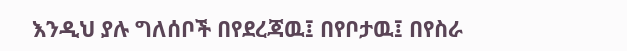እንዲህ ያሉ ግለሰቦች በየደረጃዉ፤ በየቦታዉ፤ በየስራ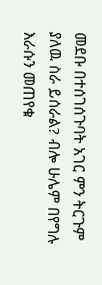መደቡ በተሰገሰጉባት አገር ምን ትርጉም ያለዉ ስራ ይሰራል? ብሎ ሁሌም በየግሉ እራሱን መጠየቁ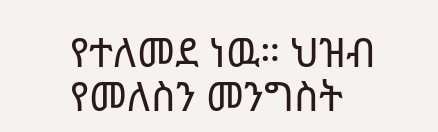የተለመደ ነዉ። ህዝብ የመለስን መንግስት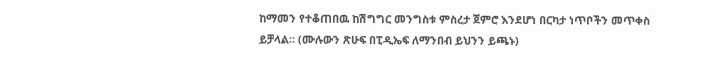ከማመን የተቆጠበዉ ከሽግግር መንግስቱ ምስረታ ጀምሮ እንደሆነ በርካታ ነጥቦችን መጥቀስ ይቻላል። (ሙሉውን ጽሁፍ በፒዲኤፍ ለማንበብ ይህንን ይጫኑ)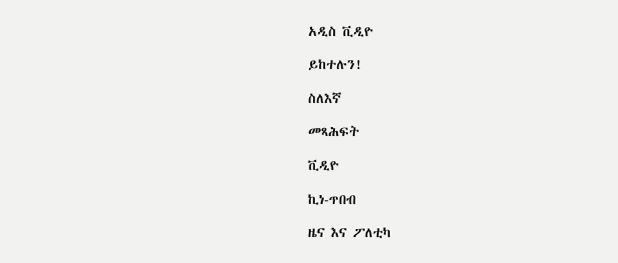አዲስ ቪዲዮ

ይከተሉን!

ስለእኛ

መጻሕፍት

ቪዲዮ

ኪነ-ጥበብ

ዜና እና ፖለቲካ